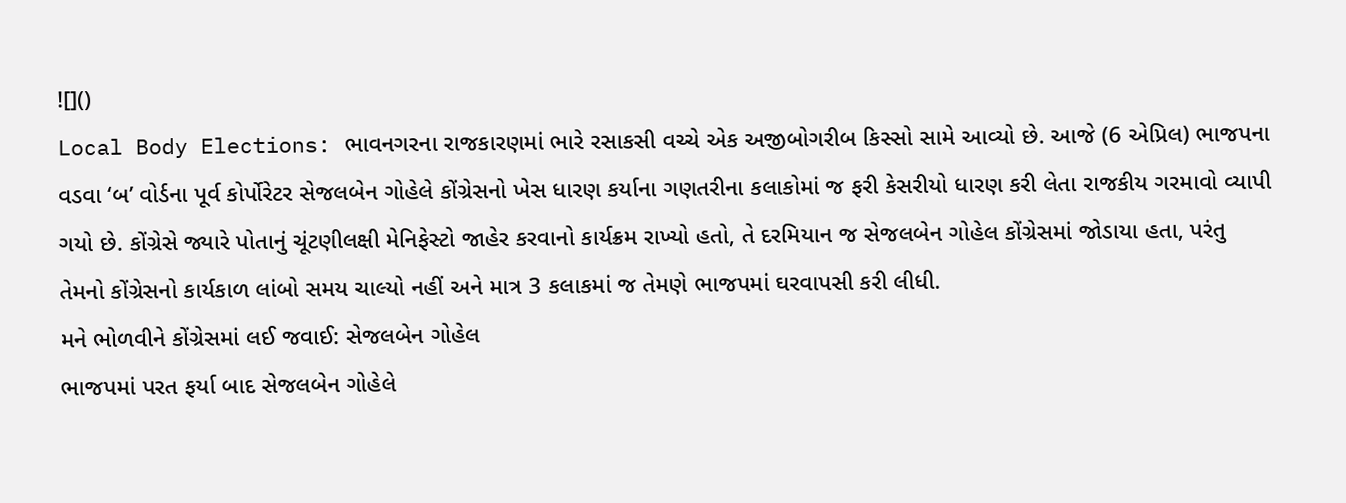![]()
Local Body Elections: ભાવનગરના રાજકારણમાં ભારે રસાકસી વચ્ચે એક અજીબોગરીબ કિસ્સો સામે આવ્યો છે. આજે (6 એપ્રિલ) ભાજપના વડવા ‘બ’ વોર્ડના પૂર્વ કોર્પોરેટર સેજલબેન ગોહેલે કોંગ્રેસનો ખેસ ધારણ કર્યાના ગણતરીના કલાકોમાં જ ફરી કેસરીયો ધારણ કરી લેતા રાજકીય ગરમાવો વ્યાપી ગયો છે. કોંગ્રેસે જ્યારે પોતાનું ચૂંટણીલક્ષી મેનિફેસ્ટો જાહેર કરવાનો કાર્યક્રમ રાખ્યો હતો, તે દરમિયાન જ સેજલબેન ગોહેલ કોંગ્રેસમાં જોડાયા હતા, પરંતુ તેમનો કોંગ્રેસનો કાર્યકાળ લાંબો સમય ચાલ્યો નહીં અને માત્ર 3 કલાકમાં જ તેમણે ભાજપમાં ઘરવાપસી કરી લીધી.
મને ભોળવીને કોંગ્રેસમાં લઈ જવાઈ: સેજલબેન ગોહેલ
ભાજપમાં પરત ફર્યા બાદ સેજલબેન ગોહેલે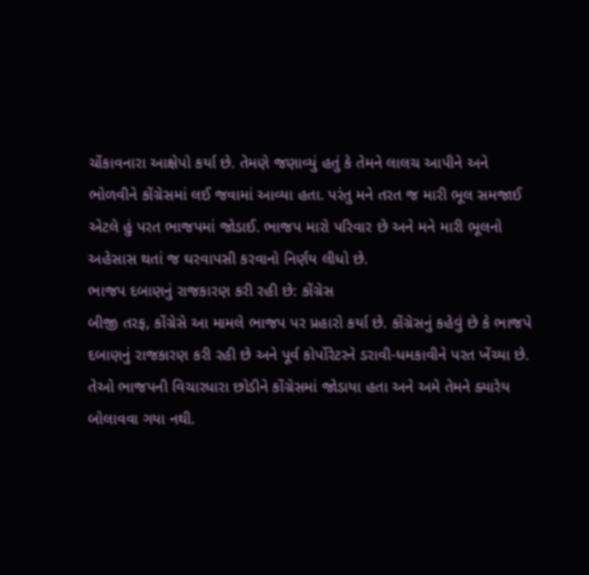ચોંકાવનારા આક્ષેપો કર્યા છે. તેમણે જણાવ્યું હતું કે તેમને લાલચ આપીને અને ભોળવીને કોંગ્રેસમાં લઈ જવામાં આવ્યા હતા. પરંતુ મને તરત જ મારી ભૂલ સમજાઈ એટલે હું પરત ભાજપમાં જોડાઈ. ભાજપ મારો પરિવાર છે અને મને મારી ભૂલનો અહેસાસ થતાં જ ઘરવાપસી કરવાનો નિર્ણય લીધો છે.
ભાજપ દબાણનું રાજકારણ કરી રહી છે: કોંગ્રેસ
બીજી તરફ, કોંગ્રેસે આ મામલે ભાજપ પર પ્રહારો કર્યા છે. કોંગ્રેસનું કહેવું છે કે ભાજપે દબાણનું રાજકારણ કરી રહી છે અને પૂર્વ કોર્પોરેટરને ડરાવી-ધમકાવીને પરત ખેંચ્યા છે. તેઓ ભાજપની વિચારધારા છોડીને કોંગ્રેસમાં જોડાયા હતા અને અમે તેમને ક્યારેય બોલાવવા ગયા નથી.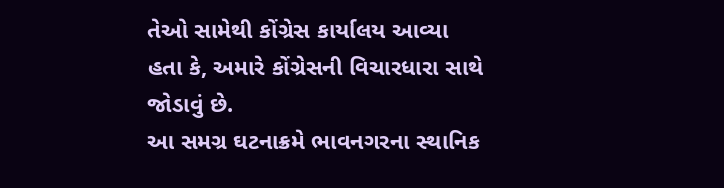તેઓ સામેથી કોંગ્રેસ કાર્યાલય આવ્યા હતા કે, અમારે કોંગ્રેસની વિચારધારા સાથે જોડાવું છે.
આ સમગ્ર ઘટનાક્રમે ભાવનગરના સ્થાનિક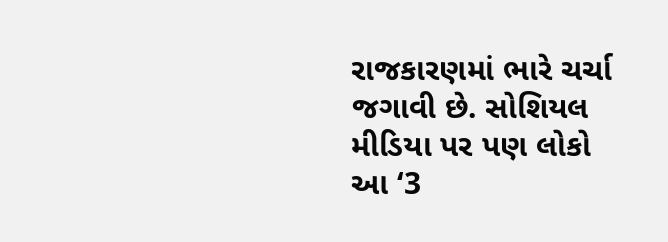રાજકારણમાં ભારે ચર્ચા જગાવી છે. સોશિયલ મીડિયા પર પણ લોકો આ ‘3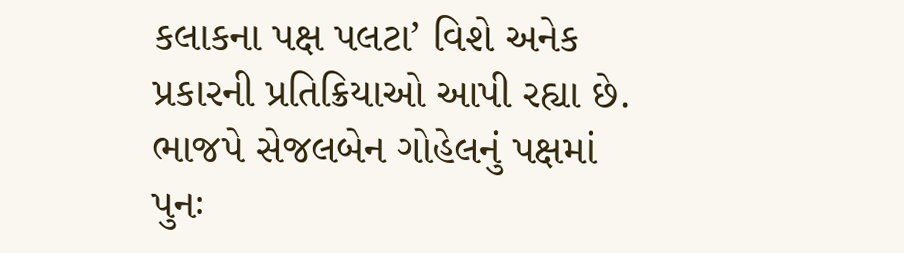કલાકના પક્ષ પલટા’ વિશે અનેક પ્રકારની પ્રતિક્રિયાઓ આપી રહ્યા છે. ભાજપે સેજલબેન ગોહેલનું પક્ષમાં પુનઃ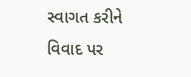સ્વાગત કરીને વિવાદ પર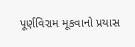પૂર્ણવિરામ મૂકવાનો પ્રયાસ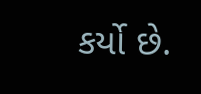કર્યો છે.